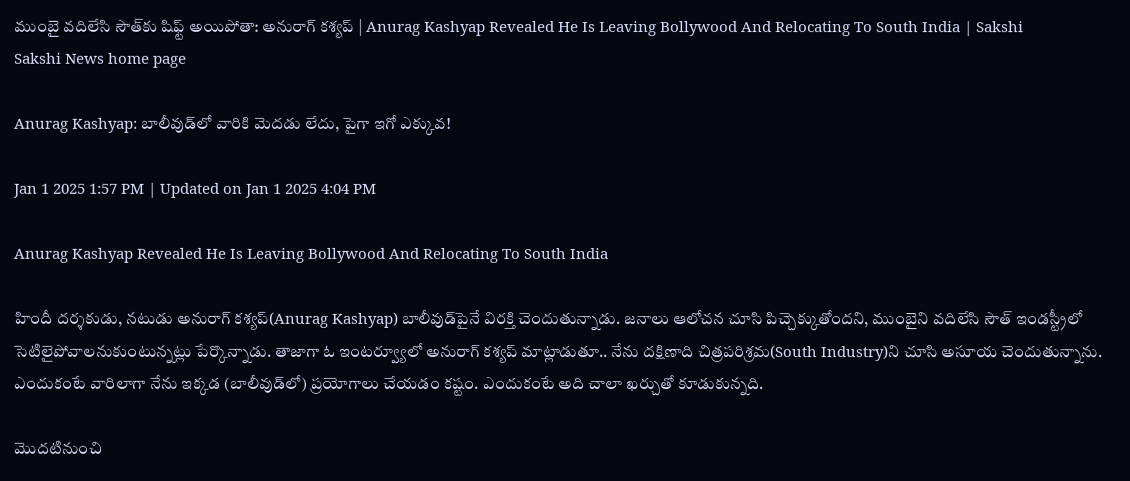ముంబై వదిలేసి సౌత్‌కు షిఫ్ట్‌ అయిపోతా: అనురాగ్‌ కశ్యప్‌ | Anurag Kashyap Revealed He Is Leaving Bollywood And Relocating To South India | Sakshi
Sakshi News home page

Anurag Kashyap: బాలీవుడ్‌లో వారికి మెదడు లేదు, పైగా ఇగో ఎక్కువ!

Jan 1 2025 1:57 PM | Updated on Jan 1 2025 4:04 PM

Anurag Kashyap Revealed He Is Leaving Bollywood And Relocating To South India

హిందీ దర్శకుడు, నటుడు అనురాగ్‌ కశ్యప్‌(Anurag Kashyap) బాలీవుడ్‌పైనే విరక్తి చెందుతున్నాడు. జనాలు ఆలోచన చూసి పిచ్చెక్కుతోందని, ముంబైని వదిలేసి సౌత్‌ ఇండస్ట్రీలో సెటిలైపోవాలనుకుంటున్నట్లు పేర్కొన్నాడు. తాజాగా ఓ ఇంటర్వ్యూలో అనురాగ్‌ కశ్యప్‌ మాట్లాడుతూ.. నేను దక్షిణాది చిత్రపరిశ్రమ(South Industry)ని చూసి అసూయ చెందుతున్నాను. ఎందుకంటే వారిలాగా నేను ఇక్కడ (బాలీవుడ్‌లో) ప్రయోగాలు చేయడం కష్టం. ఎందుకంటే అది చాలా ఖర్చుతో కూడుకున్నది.

మొదటినుంచి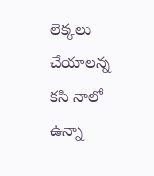లెక్కలు
చేయాలన్న కసి నాలో ఉన్నా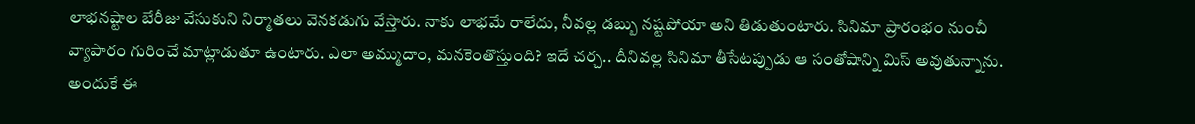లాభనష్టాల బేరీజు వేసుకుని నిర్మాతలు వెనకడుగు వేస్తారు. నాకు లాభమే రాలేదు, నీవల్ల డబ్బు నష్టపోయా అని తిడుతుంటారు. సినిమా ప్రారంభం నుంచీ వ్యాపారం గురించే మాట్లాడుతూ ఉంటారు. ఎలా అమ్ముదాం, మనకెంతొస్తుంది? ఇదే చర్చ.. దీనివల్ల సినిమా తీసేటప్పుడు ఆ సంతోషాన్ని మిస్‌ అవుతున్నాను. అందుకే ఈ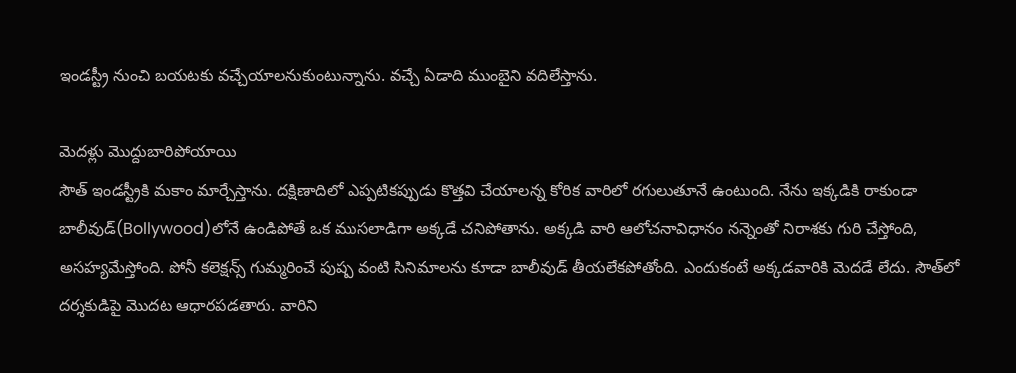ఇండస్ట్రీ నుంచి బయటకు వచ్చేయాలనుకుంటున్నాను. వచ్చే ఏడాది ముంబైని వదిలేస్తాను.

మెదళ్లు మొద్దుబారిపోయాయి
సౌత్‌ ఇండస్ట్రీకి మకాం మార్చేస్తాను. దక్షిణాదిలో ఎప్పటికప్పుడు కొత్తవి చేయాలన్న కోరిక వారిలో రగులుతూనే ఉంటుంది. నేను ఇక్కడికి రాకుండా బాలీవుడ్‌(Bollywood)లోనే ఉండిపోతే ఒక ముసలాడిగా అక్కడే చనిపోతాను. అక్కడి వారి ఆలోచనావిధానం నన్నెంతో నిరాశకు గురి చేస్తోంది, అసహ్యమేస్తోంది. పోనీ కలెక్షన్స్‌ గుమ్మరించే పుష్ప వంటి సినిమాలను కూడా బాలీవుడ్‌ తీయలేకపోతోంది. ఎందుకంటే అక్కడవారికి మెదడే లేదు. సౌత్‌లో దర్శకుడిపై మొదట ఆధారపడతారు. వారిని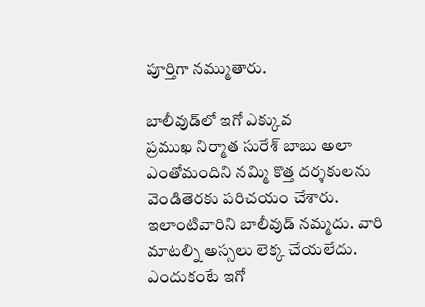పూర్తిగా నమ్ముతారు.

బాలీవుడ్‌లో ఇగో ఎక్కువ
ప్రముఖ నిర్మాత సురేశ్‌ బాబు అలా ఎంతోమందిని నమ్మి కొత్త దర్శకులను వెండితెరకు పరిచయం చేశారు. ఇలాంటివారిని బాలీవుడ్‌ నమ్మదు. వారి మాటల్ని అస్సలు లెక్క చేయలేదు. ఎందుకంటే ఇగో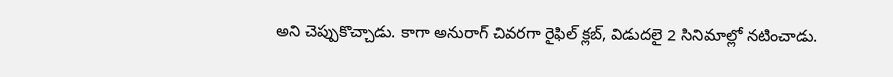అని చెప్పుకొచ్చాడు. కాగా అనురాగ్‌ చివరగా రైఫిల్‌ క్లబ్‌, విడుదలై 2 సినిమాల్లో నటించాడు.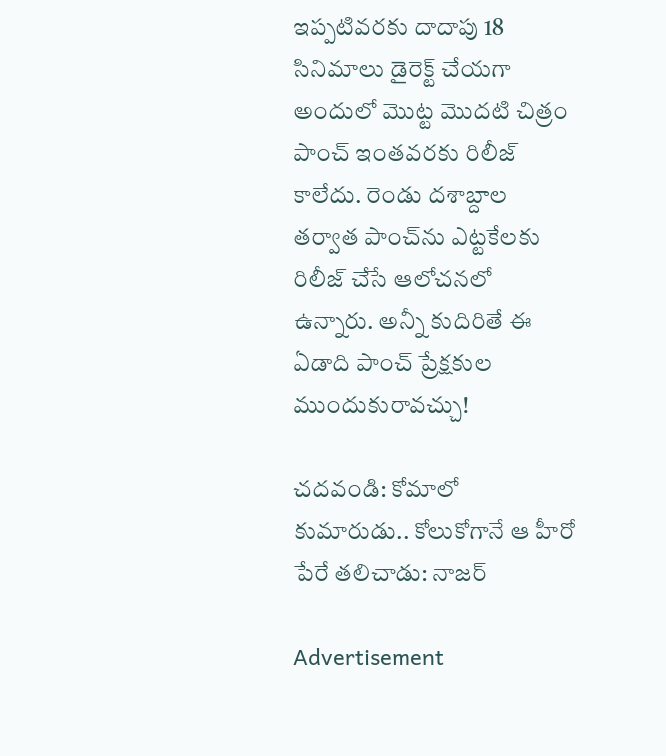ఇప్పటివరకు దాదాపు 18 సినిమాలు డైరెక్ట్‌ చేయగా అందులో మొట్ట మొదటి చిత్రం పాంచ్‌ ఇంతవరకు రిలీజ్‌ కాలేదు. రెండు దశాబ్దాల తర్వాత పాంచ్‌ను ఎట్టకేలకు రిలీజ్‌ చేసే ఆలోచనలో ఉన్నారు. అన్నీ కుదిరితే ఈ ఏడాది పాంచ్‌ ప్రేక్షకుల ముందుకురావచ్చు!

చదవండి: కోమాలో కుమారుడు.. కోలుకోగానే ఆ హీరో పేరే తలిచాడు: నాజర్‌

Advertisement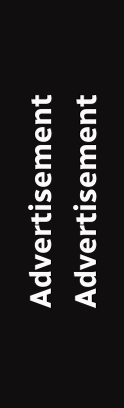Advertisement
Advertisement